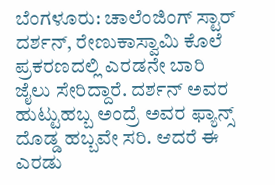ಬೆಂಗಳೂರು: ಚಾಲೆಂಜಿಂಗ್ ಸ್ಟಾರ್ ದರ್ಶನ್, ರೇಣುಕಾಸ್ವಾಮಿ ಕೊಲೆ ಪ್ರಕರಣದಲ್ಲಿ ಎರಡನೇ ಬಾರಿ ಜೈಲು ಸೇರಿದ್ದಾರೆ. ದರ್ಶನ್ ಅವರ ಹುಟ್ಟುಹಬ್ಬ ಅಂದ್ರೆ ಅವರ ಫ್ಯಾನ್ಸ್ ದೊಡ್ಡ ಹಬ್ಬವೇ ಸರಿ. ಆದರೆ ಈ ಎರಡು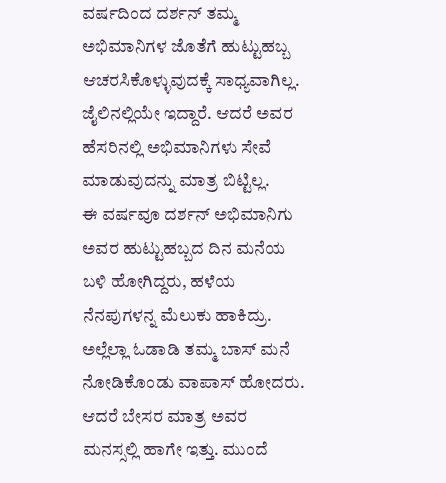ವರ್ಷದಿಂದ ದರ್ಶನ್ ತಮ್ಮ ಅಭಿಮಾನಿಗಳ ಜೊತೆಗೆ ಹುಟ್ಟುಹಬ್ಬ ಆಚರಸಿಕೊಳ್ಳುವುದಕ್ಕೆ ಸಾಧ್ಯವಾಗಿಲ್ಲ. ಜೈಲಿನಲ್ಲಿಯೇ ಇದ್ದಾರೆ. ಆದರೆ ಅವರ ಹೆಸರಿನಲ್ಲಿ ಅಭಿಮಾನಿಗಳು ಸೇವೆ ಮಾಡುವುದನ್ನು ಮಾತ್ರ ಬಿಟ್ಟಿಲ್ಲ.
ಈ ವರ್ಷವೂ ದರ್ಶನ್ ಅಭಿಮಾನಿಗು ಅವರ ಹುಟ್ಟುಹಬ್ಬದ ದಿನ ಮನೆಯ ಬಳಿ ಹೋಗಿದ್ದರು, ಹಳೆಯ ನೆನಪುಗಳನ್ನ ಮೆಲುಕು ಹಾಕಿದ್ರು. ಅಲ್ಲೆಲ್ಲಾ ಓಡಾಡಿ ತಮ್ಮ ಬಾಸ್ ಮನೆ ನೋಡಿಕೊಂಡು ವಾಪಾಸ್ ಹೋದರು. ಆದರೆ ಬೇಸರ ಮಾತ್ರ ಅವರ ಮನಸ್ಸಲ್ಲಿ ಹಾಗೇ ಇತ್ತು. ಮುಂದೆ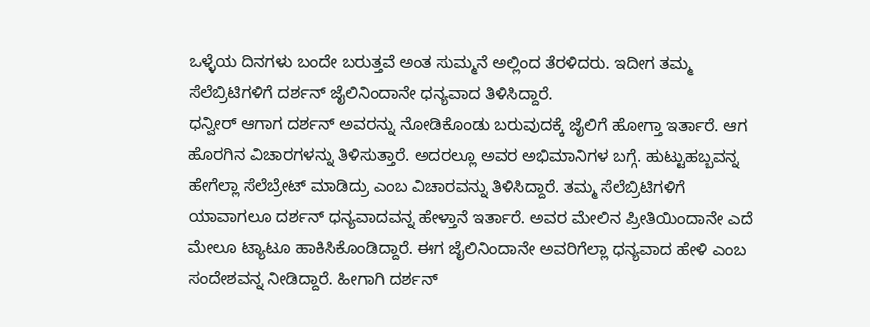ಒಳ್ಳೆಯ ದಿನಗಳು ಬಂದೇ ಬರುತ್ತವೆ ಅಂತ ಸುಮ್ಮನೆ ಅಲ್ಲಿಂದ ತೆರಳಿದರು. ಇದೀಗ ತಮ್ಮ ಸೆಲೆಬ್ರಿಟಿಗಳಿಗೆ ದರ್ಶನ್ ಜೈಲಿನಿಂದಾನೇ ಧನ್ಯವಾದ ತಿಳಿಸಿದ್ದಾರೆ.
ಧನ್ವೀರ್ ಆಗಾಗ ದರ್ಶನ್ ಅವರನ್ನು ನೋಡಿಕೊಂಡು ಬರುವುದಕ್ಕೆ ಜೈಲಿಗೆ ಹೋಗ್ತಾ ಇರ್ತಾರೆ. ಆಗ ಹೊರಗಿನ ವಿಚಾರಗಳನ್ನು ತಿಳಿಸುತ್ತಾರೆ. ಅದರಲ್ಲೂ ಅವರ ಅಭಿಮಾನಿಗಳ ಬಗ್ಗೆ. ಹುಟ್ಟುಹಬ್ಬವನ್ನ ಹೇಗೆಲ್ಲಾ ಸೆಲೆಬ್ರೇಟ್ ಮಾಡಿದ್ರು ಎಂಬ ವಿಚಾರವನ್ನು ತಿಳಿಸಿದ್ದಾರೆ. ತಮ್ಮ ಸೆಲೆಬ್ರಿಟಿಗಳಿಗೆ ಯಾವಾಗಲೂ ದರ್ಶನ್ ಧನ್ಯವಾದವನ್ನ ಹೇಳ್ತಾನೆ ಇರ್ತಾರೆ. ಅವರ ಮೇಲಿನ ಪ್ರೀತಿಯಿಂದಾನೇ ಎದೆ ಮೇಲೂ ಟ್ಯಾಟೂ ಹಾಕಿಸಿಕೊಂಡಿದ್ದಾರೆ. ಈಗ ಜೈಲಿನಿಂದಾನೇ ಅವರಿಗೆಲ್ಲಾ ಧನ್ಯವಾದ ಹೇಳಿ ಎಂಬ ಸಂದೇಶವನ್ನ ನೀಡಿದ್ದಾರೆ. ಹೀಗಾಗಿ ದರ್ಶನ್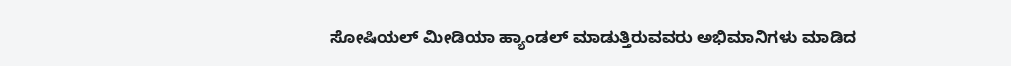ಸೋಷಿಯಲ್ ಮೀಡಿಯಾ ಹ್ಯಾಂಡಲ್ ಮಾಡುತ್ತಿರುವವರು ಅಭಿಮಾನಿಗಳು ಮಾಡಿದ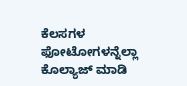ಕೆಲಸಗಳ ಫೋಟೋಗಳನ್ನೆಲ್ಲಾ ಕೊಲ್ಯಾಜ್ ಮಾಡಿ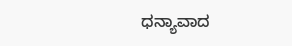ಧನ್ಯಾವಾದ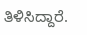ತಿಳಿಸಿದ್ದಾರೆ.